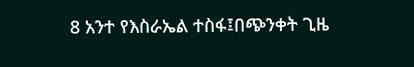8 አንተ የእስራኤል ተስፋ፤በጭንቀት ጊዜ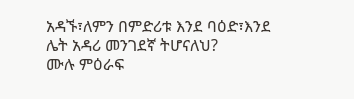አዳኙ፣ለምን በምድሪቱ እንደ ባዕድ፣እንደ ሌት አዳሪ መንገደኛ ትሆናለህ?
ሙሉ ምዕራፍ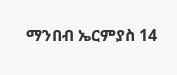ማንበብ ኤርምያስ 14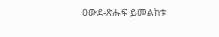ዐውደ-ጽሑፍ ይመልከቱ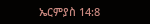ኤርምያስ 14:8